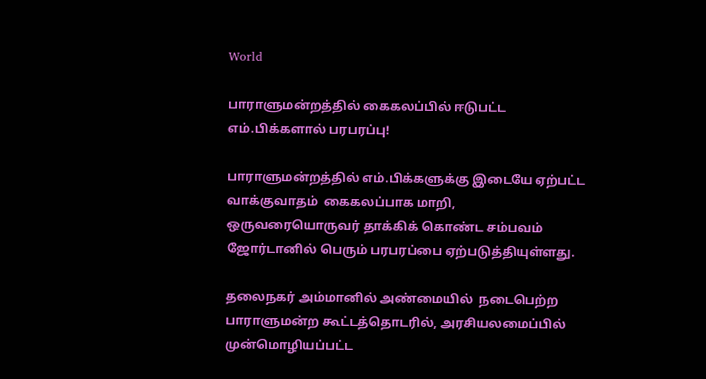World

பாராளுமன்றத்தில் கைகலப்பில் ஈடுபட்ட எம்.பிக்களால் பரபரப்பு!

பாராளுமன்றத்தில் எம்.பிக்களுக்கு இடையே ஏற்பட்ட  வாக்குவாதம்  கைகலப்பாக மாறி, ஒருவரையொருவர் தாக்கிக் கொண்ட சம்பவம் ஜோர்டானில் பெரும் பரபரப்பை ஏற்படுத்தியுள்ளது.

தலைநகர் அம்மானில் அண்மையில்  நடைபெற்ற பாராளுமன்ற கூட்டத்தொடரில், அரசியலமைப்பில் முன்மொழியப்பட்ட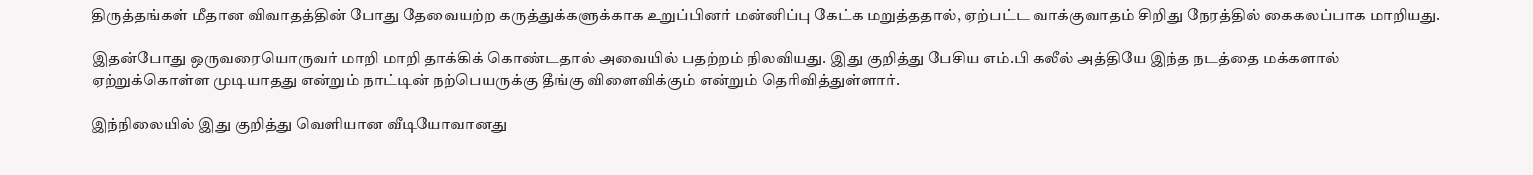திருத்தங்கள் மீதான விவாதத்தின் போது தேவையற்ற கருத்துக்களுக்காக உறுப்பினர் மன்னிப்பு கேட்க மறுத்ததால், ஏற்பட்ட வாக்குவாதம் சிறிது நேரத்தில் கைகலப்பாக மாறியது.

இதன்போது ஒருவரையொருவர் மாறி மாறி தாக்கிக் கொண்டதால் அவையில் பதற்றம் நிலவியது. இது குறித்து பேசிய எம்.பி கலீல் அத்தியே இந்த நடத்தை மக்களால் ஏற்றுக்கொள்ள முடியாதது என்றும் நாட்டின் நற்பெயருக்கு தீங்கு விளைவிக்கும் என்றும் தெரிவித்துள்ளார்.

இந்நிலையில் இது குறித்து வெளியான வீடியோவானது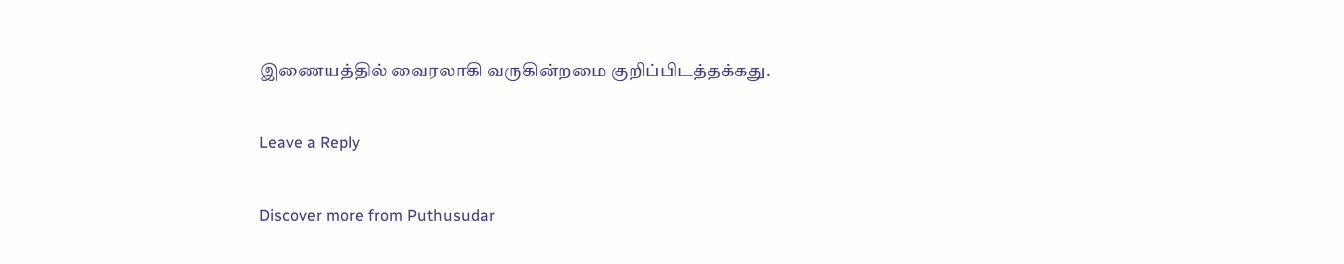இணையத்தில் வைரலாகி வருகின்றமை குறிப்பிடத்தக்கது.

Leave a Reply

Discover more from Puthusudar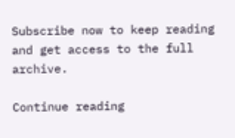Subscribe now to keep reading and get access to the full archive.

Continue reading